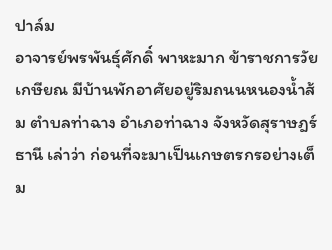ปาล์ม
อาจารย์พรพันธุ์ศักดิ์ พาหะมาก ข้าราชการวัยเกษียณ มีบ้านพักอาศัยอยู่ริมถนนหนองน้ำส้ม ตำบลท่าฉาง อำเภอท่าฉาง จังหวัดสุราษฎร์ธานี เล่าว่า ก่อนที่จะมาเป็นเกษตรกรอย่างเต็ม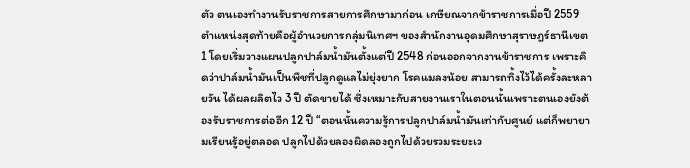ตัว ตนเองทำงานรับราชการสายการศึกษามาก่อน เกษียณจากข้าราชการเมื่อปี 2559 ตำแหน่งสุดท้ายคือผู้อำนวยการกลุ่มนิเทศฯ ของสำนักงานอุดมศึกษาสุราษฎร์ธานีเขต 1 โดยเริ่มวางแผนปลูกปาล์มน้ำมันตั้งแต่ปี 2548 ก่อนออกจากงานข้าราชการ เพราะคิดว่าปาล์มน้ำมันเป็นพืชที่ปลูกดูแลไม่ยุ่งยาก โรคแมลงน้อย สามารถทิ้งไว้ได้ครั้งละหลายวัน ได้ผลผลิตไว 3 ปี ตัดขายได้ ซึ่งเหมาะกับสายงานเราในตอนนั้นเพราะตนเองยังต้องรับราชการต่ออีก 12 ปี “ตอนนั้นความรู้การปลูกปาล์มน้ำมันเท่ากับศูนย์ แต่ก็พยายามเรียนรู้อยู่ตลอด ปลูกไปด้วยลองผิดลองถูกไปด้วยรวมระยะเว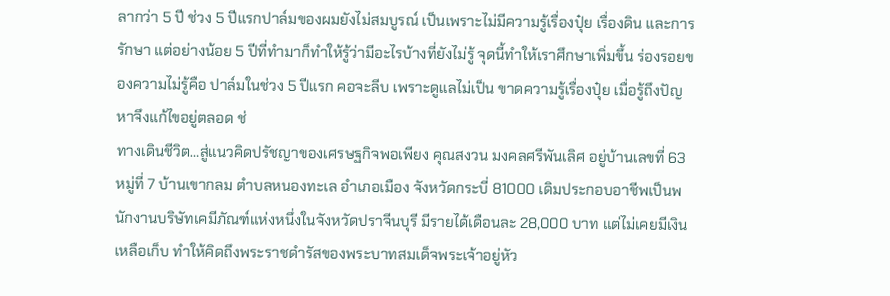ลากว่า 5 ปี ช่วง 5 ปีแรกปาล์มของผมยังไม่สมบูรณ์ เป็นเพราะไม่มีความรู้เรื่องปุ๋ย เรื่องดิน และการรักษา แต่อย่างน้อย 5 ปีที่ทำมาก็ทำให้รู้ว่ามีอะไรบ้างที่ยังไม่รู้ จุดนี้ทำให้เราศึกษาเพิ่มขึ้น ร่องรอยของความไม่รู้คือ ปาล์มในช่วง 5 ปีแรก คอจะลีบ เพราะดูแลไม่เป็น ขาดความรู้เรื่องปุ๋ย เมื่อรู้ถึงปัญหาจึงแก้ไขอยู่ตลอด ช่
ทางเดินชีวิต…สู่แนวคิดปรัชญาของเศรษฐกิจพอเพียง คุณสงวน มงคลศรีพันเลิศ อยู่บ้านเลขที่ 63 หมู่ที่ 7 บ้านเขากลม ตำบลหนองทะเล อำเภอเมือง จังหวัดกระบี่ 81000 เดิมประกอบอาชีพเป็นพนักงานบริษัทเคมีภัณฑ์แห่งหนึ่งในจังหวัดปราจีนบุรี มีรายได้เดือนละ 28,000 บาท แต่ไม่เคยมีเงินเหลือเก็บ ทำให้คิดถึงพระราชดำรัสของพระบาทสมเด็จพระเจ้าอยู่หัว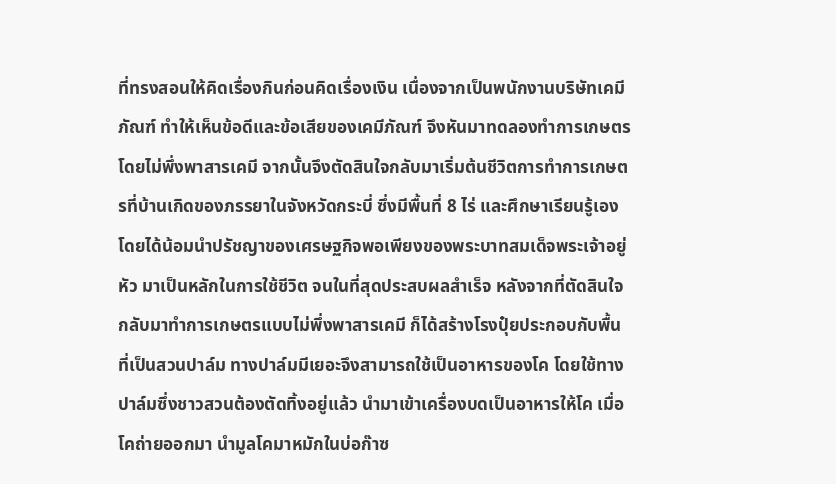ที่ทรงสอนให้คิดเรื่องกินก่อนคิดเรื่องเงิน เนื่องจากเป็นพนักงานบริษัทเคมีภัณฑ์ ทำให้เห็นข้อดีและข้อเสียของเคมีภัณฑ์ จึงหันมาทดลองทำการเกษตรโดยไม่พึ่งพาสารเคมี จากนั้นจึงตัดสินใจกลับมาเริ่มต้นชีวิตการทำการเกษตรที่บ้านเกิดของภรรยาในจังหวัดกระบี่ ซึ่งมีพื้นที่ 8 ไร่ และศึกษาเรียนรู้เอง โดยได้น้อมนำปรัชญาของเศรษฐกิจพอเพียงของพระบาทสมเด็จพระเจ้าอยู่หัว มาเป็นหลักในการใช้ชีวิต จนในที่สุดประสบผลสำเร็จ หลังจากที่ตัดสินใจกลับมาทำการเกษตรแบบไม่พึ่งพาสารเคมี ก็ได้สร้างโรงปุ๋ยประกอบกับพื้นที่เป็นสวนปาล์ม ทางปาล์มมีเยอะจึงสามารถใช้เป็นอาหารของโค โดยใช้ทางปาล์มซึ่งชาวสวนต้องตัดทิ้งอยู่แล้ว นำมาเข้าเครื่องบดเป็นอาหารให้โค เมื่อโคถ่ายออกมา นำมูลโคมาหมักในบ่อก๊าซ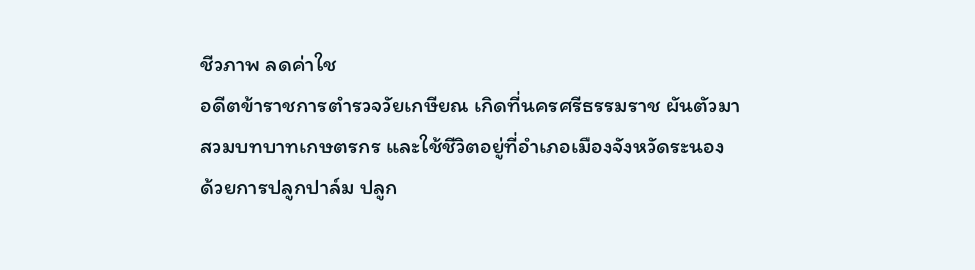ชีวภาพ ลดค่าใช
อดีตข้าราชการตำรวจวัยเกษียณ เกิดที่นครศรีธรรมราช ผันตัวมาสวมบทบาทเกษตรกร และใช้ชีวิตอยู่ที่อำเภอเมืองจังหวัดระนอง ด้วยการปลูกปาล์ม ปลูก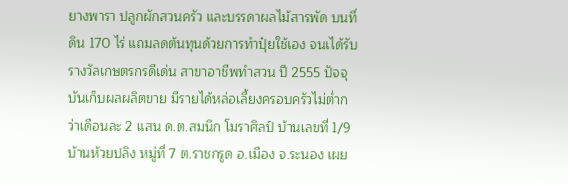ยางพารา ปลูกผักสวนครัว และบรรดาผลไม้สารพัด บนที่ดิน 170 ไร่ แถมลดต้นทุนด้วยการทำปุ๋ยใช้เอง จนเได้รับรางวัลเกษตรกรดีเด่น สาขาอาชีพทำสวน ปี 2555 ปัจจุบันเก็บผลผลิตขาย มีรายได้หล่อเลี้ยงครอบครัวไม่ต่ำกว่าเดือนละ 2 แสน ด.ต.สมนึก โมราศิลป์ บ้านเลขที่ 1/9 บ้านห้วยปลิง หมู่ที่ 7 ต.ราชกรูด อ.เมือง จ.ระนอง เผย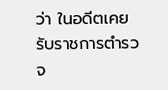ว่า ในอดีตเคยรับราชการตำรวจ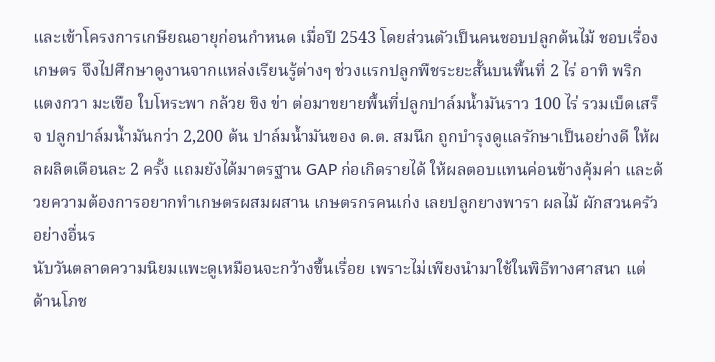และเข้าโครงการเกษียณอายุก่อนกำหนด เมื่อปี 2543 โดยส่วนตัวเป็นคนชอบปลูกต้นไม้ ชอบเรื่องเกษตร จึงไปศึกษาดูงานจากแหล่งเรียนรู้ต่างๆ ช่วงแรกปลูกพืชระยะสั้นบนพื้นที่ 2 ไร่ อาทิ พริก แตงกวา มะเขือ ใบโหระพา กล้วย ขิง ข่า ต่อมาขยายพื้นที่ปลูกปาล์มน้ำมันราว 100 ไร่ รวมเบ็ดเสร็จ ปลูกปาล์มน้ำมันกว่า 2,200 ต้น ปาล์มน้ำมันของ ด.ต. สมนึก ถูกบำรุงดูแลรักษาเป็นอย่างดี ให้ผลผลิตเดือนละ 2 ครั้ง แถมยังได้มาตรฐาน GAP ก่อเกิดรายได้ ให้ผลตอบแทนค่อนข้างคุ้มค่า และด้วยความต้องการอยากทำเกษตรผสมผสาน เกษตรกรคนเก่ง เลยปลูกยางพารา ผลไม้ ผักสวนครัว อย่างอื่นร
นับวันตลาดความนิยมแพะดูเหมือนจะกว้างขึ้นเรื่อย เพราะไม่เพียงนำมาใช้ในพิธีทางศาสนา แต่ด้านโภช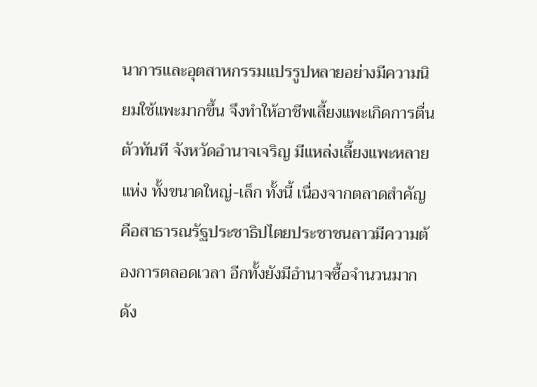นาการและอุตสาหกรรมแปรรูปหลายอย่างมีความนิยมใช้แพะมากขึ้น จึงทำให้อาชีพเลี้ยงแพะเกิดการตื่นตัวทันที จังหวัดอำนาจเจริญ มีแหล่งเลี้ยงแพะหลายแห่ง ทั้งขนาดใหญ่-เล็ก ทั้งนี้ เนื่องจากตลาดสำคัญคือสาธารณรัฐประชาธิปไตยประชาชนลาวมีความต้องการตลอดเวลา อีกทั้งยังมีอำนาจซื้อจำนวนมาก ดัง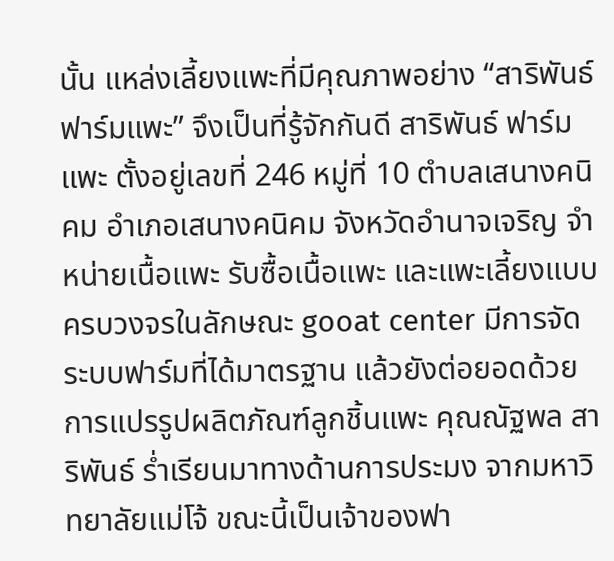นั้น แหล่งเลี้ยงแพะที่มีคุณภาพอย่าง “สาริพันธ์ ฟาร์มแพะ” จึงเป็นที่รู้จักกันดี สาริพันธ์ ฟาร์มแพะ ตั้งอยู่เลขที่ 246 หมู่ที่ 10 ตำบลเสนางคนิคม อำเภอเสนางคนิคม จังหวัดอำนาจเจริญ จำหน่ายเนื้อแพะ รับซื้อเนื้อแพะ และแพะเลี้ยงแบบครบวงจรในลักษณะ gooat center มีการจัดระบบฟาร์มที่ได้มาตรฐาน แล้วยังต่อยอดด้วยการแปรรูปผลิตภัณฑ์ลูกชิ้นแพะ คุณณัฐพล สาริพันธ์ ร่ำเรียนมาทางด้านการประมง จากมหาวิทยาลัยแม่โจ้ ขณะนี้เป็นเจ้าของฟา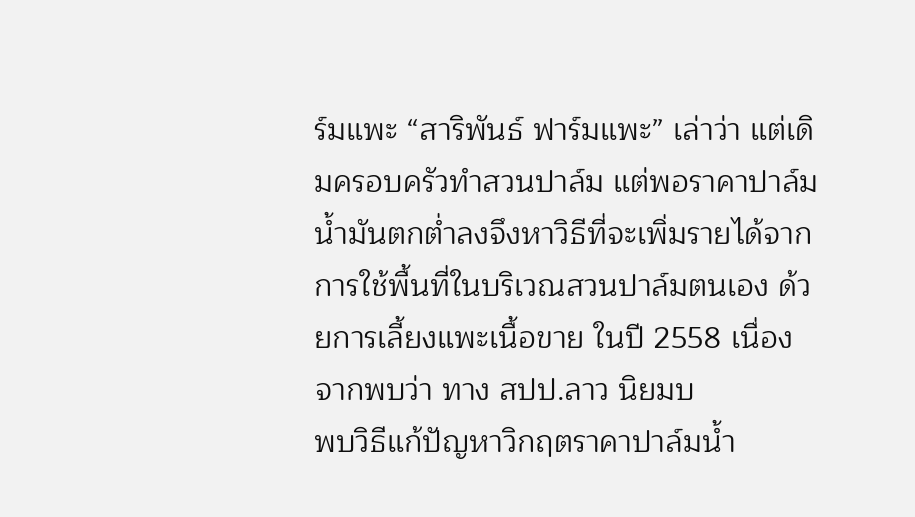ร์มแพะ “สาริพันธ์ ฟาร์มแพะ” เล่าว่า แต่เดิมครอบครัวทำสวนปาล์ม แต่พอราคาปาล์มน้ำมันตกต่ำลงจึงหาวิธีที่จะเพิ่มรายได้จากการใช้พื้นที่ในบริเวณสวนปาล์มตนเอง ด้วยการเลี้ยงแพะเนื้อขาย ในปี 2558 เนื่องจากพบว่า ทาง สปป.ลาว นิยมบ
พบวิธีแก้ปัญหาวิกฤตราคาปาล์มน้ำ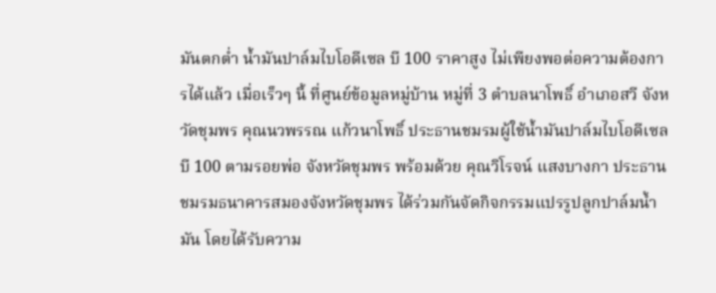มันตกต่ำ น้ำมันปาล์มไบโอดีเซล บี 100 ราคาสูง ไม่เพียงพอต่อความต้องการได้แล้ว เมื่อเร็วๆ นี้ ที่ศูนย์ข้อมูลหมู่บ้าน หมู่ที่ 3 ตำบลนาโพธิ์ อำเภอสวี จังหวัดชุมพร คุณนวพรรณ แก้วนาโพธิ์ ประธานชมรมผู้ใช้น้ำมันปาล์มไบโอดีเซล บี 100 ตามรอยพ่อ จังหวัดชุมพร พร้อมด้วย คุณวิโรจน์ แสงบางกา ประธานชมรมธนาคารสมองจังหวัดชุมพร ได้ร่วมกันจัดกิจกรรมแปรรูปลูกปาล์มน้ำมัน โดยได้รับความ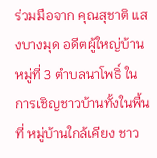ร่วมมือจาก คุณสุชาติ แสงบางมุด อดีตผู้ใหญ่บ้านหมู่ที่ 3 ตำบลนาโพธิ์ ในการเชิญชาวบ้านทั้งในพื้นที่ หมู่บ้านใกล้เคียง ชาว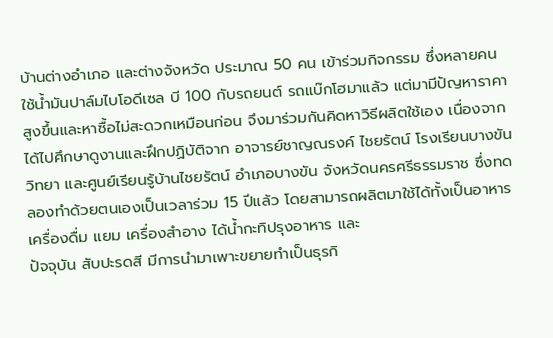บ้านต่างอำเภอ และต่างจังหวัด ประมาณ 50 คน เข้าร่วมกิจกรรม ซึ่งหลายคนใช้น้ำมันปาล์มไบโอดีเซล บี 100 กับรถยนต์ รถแบ๊กโฮมาแล้ว แต่มามีปัญหาราคาสูงขึ้นและหาซื้อไม่สะดวกเหมือนก่อน จึงมาร่วมกันคิดหาวิธีผลิตใช้เอง เนื่องจากได้ไปศึกษาดูงานและฝึกปฏิบัติจาก อาจารย์ชาญณรงค์ ไชยรัตน์ โรงเรียนบางขันวิทยา และศูนย์เรียนรู้บ้านไชยรัตน์ อำเภอบางขัน จังหวัดนครศรีธรรมราช ซึ่งทดลองทำด้วยตนเองเป็นเวลาร่วม 15 ปีแล้ว โดยสามารถผลิตมาใช้ได้ทั้งเป็นอาหาร เครื่องดื่ม แยม เครื่องสำอาง ได้น้ำกะทิปรุงอาหาร และ
ปัจจุบัน สับปะรดสี มีการนำมาเพาะขยายทำเป็นธุรกิ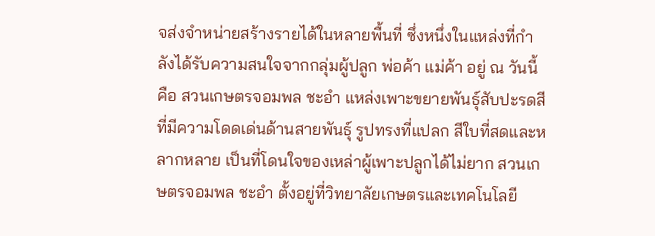จส่งจำหน่ายสร้างรายได้ในหลายพื้นที่ ซึ่งหนึ่งในแหล่งที่กำลังได้รับความสนใจจากกลุ่มผู้ปลูก พ่อค้า แม่ค้า อยู่ ณ วันนี้ คือ สวนเกษตรจอมพล ชะอำ แหล่งเพาะขยายพันธุ์สับปะรดสีที่มีความโดดเด่นด้านสายพันธุ์ รูปทรงที่แปลก สีใบที่สดและหลากหลาย เป็นที่โดนใจของเหล่าผู้เพาะปลูกได้ไม่ยาก สวนเกษตรจอมพล ชะอำ ตั้งอยู่ที่วิทยาลัยเกษตรและเทคโนโลยี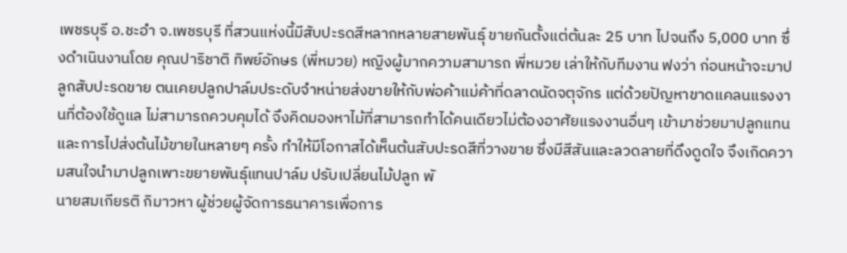เพชรบุรี อ.ชะอำ จ.เพชรบุรี ที่สวนแห่งนี้มีสับปะรดสีหลากหลายสายพันธุ์ ขายกันตั้งแต่ต้นละ 25 บาท ไปจนถึง 5,000 บาท ซึ่งดำเนินงานโดย คุณปาริชาติ ทิพย์อักษร (พี่หมวย) หญิงผู้มากความสามารถ พี่หมวย เล่าให้กับทีมงาน ฟงว่า ก่อนหน้าจะมาปลูกสับปะรดขาย ตนเคยปลูกปาล์มประดับจำหน่ายส่งขายให้กับพ่อค้าแม่ค้าที่ดลาดนัดจตุจักร แต่ด้วยปัญหาขาดแคลนแรงงานที่ต้องใช้ดูแล ไม่สามารถควบคุมได้ จึงคิดมองหาไม้ที่สามารถทำได้คนเดียวไม่ต้องอาศัยแรงงานอื่นๆ เข้ามาช่วยมาปลูกแทน และการไปส่งต้นไม้ขายในหลายๆ ครั้ง ทำให้มีโอกาสได้เห็นต้นสับปะรดสีที่วางขาย ซึ่งมีสีสันและลวดลายที่ดึงดูดใจ จึงเกิดความสนใจนำมาปลูกเพาะขยายพันธุ์แทนปาล์ม ปรับเปลี่ยนไม้ปลูก พั
นายสมเกียรติ กิมาวหา ผู้ช่วยผู้จัดการธนาคารเพื่อการ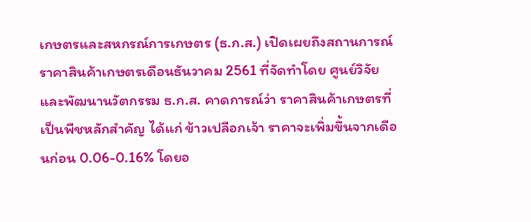เกษตรและสหกรณ์การเกษตร (ธ.ก.ส.) เปิดเผยถึงสถานการณ์ราคาสินค้าเกษตรเดือนธันวาคม 2561 ที่จัดทำโดย ศูนย์วิจัยและพัฒนานวัตกรรม ธ.ก.ส. คาดการณ์ว่า ราคาสินค้าเกษตรที่เป็นพืชหลักสำคัญ ได้แก่ ข้าวเปลือกเจ้า ราคาจะเพิ่มขึ้นจากเดือนก่อน 0.06-0.16% โดยอ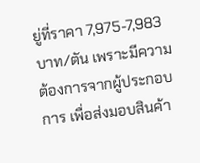ยู่ที่ราคา 7,975-7,983 บาท/ตัน เพราะมีความต้องการจากผู้ประกอบการ เพื่อส่งมอบสินค้า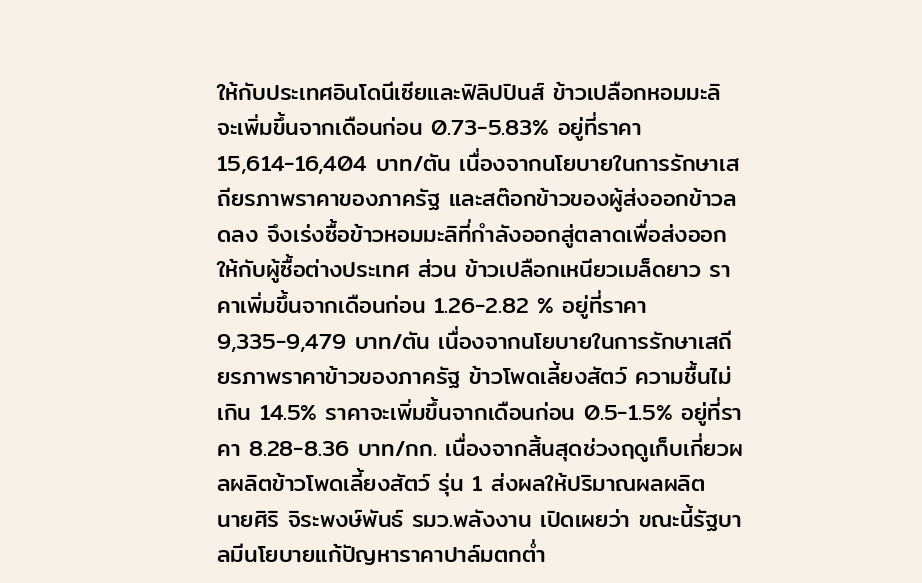ให้กับประเทศอินโดนีเซียและฟิลิปปินส์ ข้าวเปลือกหอมมะลิ จะเพิ่มขึ้นจากเดือนก่อน 0.73-5.83% อยู่ที่ราคา 15,614-16,404 บาท/ตัน เนื่องจากนโยบายในการรักษาเสถียรภาพราคาของภาครัฐ และสต๊อกข้าวของผู้ส่งออกข้าวลดลง จึงเร่งซื้อข้าวหอมมะลิที่กำลังออกสู่ตลาดเพื่อส่งออกให้กับผู้ซื้อต่างประเทศ ส่วน ข้าวเปลือกเหนียวเมล็ดยาว ราคาเพิ่มขึ้นจากเดือนก่อน 1.26-2.82 % อยู่ที่ราคา 9,335-9,479 บาท/ตัน เนื่องจากนโยบายในการรักษาเสถียรภาพราคาข้าวของภาครัฐ ข้าวโพดเลี้ยงสัตว์ ความชื้นไม่เกิน 14.5% ราคาจะเพิ่มขึ้นจากเดือนก่อน 0.5-1.5% อยู่ที่ราคา 8.28-8.36 บาท/กก. เนื่องจากสิ้นสุดช่วงฤดูเก็บเกี่ยวผลผลิตข้าวโพดเลี้ยงสัตว์ รุ่น 1 ส่งผลให้ปริมาณผลผลิต
นายศิริ จิระพงษ์พันธ์ รมว.พลังงาน เปิดเผยว่า ขณะนี้รัฐบาลมีนโยบายแก้ปัญหาราคาปาล์มตกต่ำ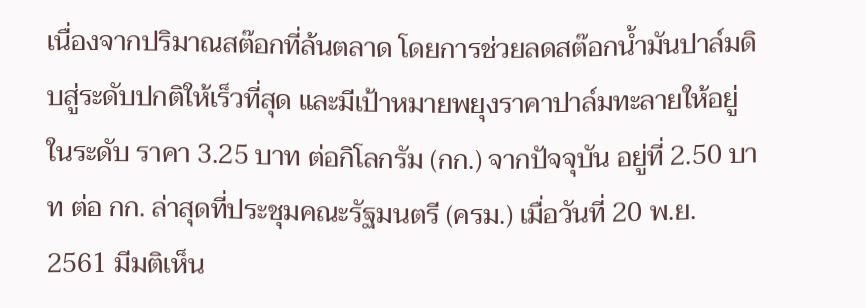เนื่องจากปริมาณสต๊อกที่ล้นตลาด โดยการช่วยลดสต๊อกน้ำมันปาล์มดิบสู่ระดับปกติให้เร็วที่สุด และมีเป้าหมายพยุงราคาปาล์มทะลายให้อยู่ในระดับ ราคา 3.25 บาท ต่อกิโลกรัม (กก.) จากปัจจุบัน อยู่ที่ 2.50 บาท ต่อ กก. ล่าสุดที่ประชุมคณะรัฐมนตรี (ครม.) เมื่อวันที่ 20 พ.ย. 2561 มีมติเห็น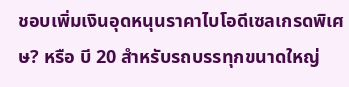ชอบเพิ่มเงินอุดหนุนราคาไบโอดีเซลเกรดพิเศษ? หรือ บี 20 สำหรับรถบรรทุกขนาดใหญ่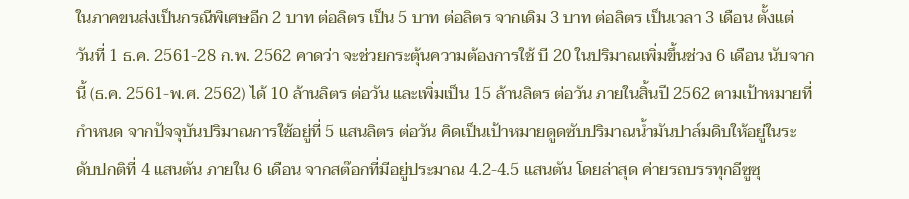ในภาคขนส่งเป็นกรณีพิเศษอีก 2 บาท ต่อลิตร เป็น 5 บาท ต่อลิตร จากเดิม 3 บาท ต่อลิตร เป็นเวลา 3 เดือน ตั้งแต่ วันที่ 1 ธ.ค. 2561-28 ก.พ. 2562 คาดว่า จะช่วยกระตุ้นความต้องการใช้ บี 20 ในปริมาณเพิ่มขึ้นช่วง 6 เดือน นับจากนี้ (ธ.ค. 2561-พ.ศ. 2562) ได้ 10 ล้านลิตร ต่อวัน และเพิ่มเป็น 15 ล้านลิตร ต่อวัน ภายในสิ้นปี 2562 ตามเป้าหมายที่กำหนด จากปัจจุบันปริมาณการใช้อยู่ที่ 5 แสนลิตร ต่อวัน คิดเป็นเป้าหมายดูดซับปริมาณน้ำมันปาล์มดิบให้อยู่ในระดับปกติที่ 4 แสนตัน ภายใน 6 เดือน จากสต๊อกที่มีอยู่ประมาณ 4.2-4.5 แสนตัน โดยล่าสุด ค่ายรถบรรทุกอีซูซุ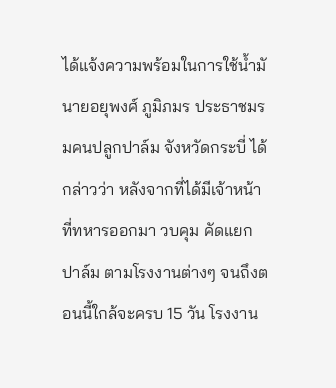ได้แจ้งความพร้อมในการใช้น้ำมั
นายอยุพงศ์ ภูมิภมร ประธาชมรมคนปลูกปาล์ม จังหวัดกระบี่ ได้กล่าวว่า หลังจากที่ได้มีเจ้าหน้าที่ทหารออกมา วบคุม คัดแยกปาล์ม ตามโรงงานต่างๆ จนถึงตอนนี้ใกล้จะครบ 15 วัน โรงงาน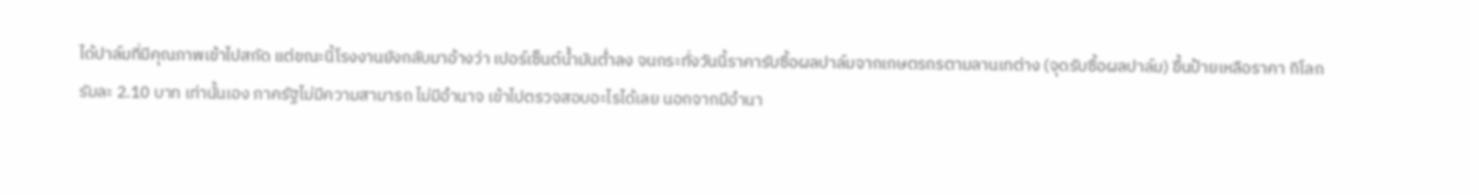ได้ปาล์มที่มีคุณภาพเข้าไปสกัด แต่ขณะนี้โรงงานยังกลับมาอ้างว่า เปอร์เซ็นต์น้ำมันต่ำลง จนกระทั่งวันนี้ราคารับซื้อผลปาล์มจากเกษตรกรตามลานเทต่าง (จุดรับซื้อผลปาล์ม) ขึ้นป้ายเหลือราคา กิโลกรัมละ 2.10 บาท เท่านั้นเอง ภาครัฐไม่มีความสามารถ ไม่มีอำนาจ เข้าไปตรวจสอบอะไรได้เลย นอกจากมีอำนา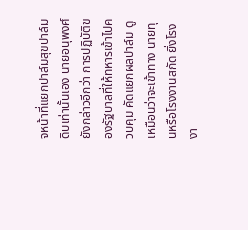จหน้าที่แยกปาล์มสุขปาล์มดิบเท่านั้นเอง นายอนุพงศ์ ยังกล่าวอีกว่า การปฏิบัติของรัฐบาลที่ให้ทหารเข้าไปควบคุม คัดแยกผลปาล์ม ดูเหมือนว่าจะเข้าทาง นายทุนหรือโรงงานสกัด ยิ่งโรงงา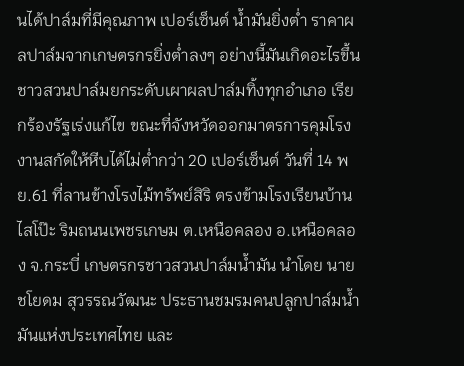นได้ปาล์มที่มีคุณภาพ เปอร์เซ็นต์ น้ำมันยิ่งต่ำ ราคาผลปาล์มจากเกษตรกรยิ่งต่ำลงๆ อย่างนี้มันเกิดอะไรขึ้น
ชาวสวนปาล์มยกระดับเผาผลปาล์มทิ้งทุกอำเภอ เรียกร้องรัฐเร่งแก้ไข ขณะที่จังหวัดออกมาตรการคุมโรงงานสกัดให้หีบได้ไม่ต่ำกว่า 20 เปอร์เซ็นต์ วันที่ 14 พย.61 ที่ลานข้างโรงไม้ทรัพย์สิริ ตรงข้ามโรงเรียนบ้านไสโป๊ะ ริมถนนเพชรเกษม ต.เหนือคลอง อ.เหนือคลอง จ.กระบี่ เกษตรกรชาวสวนปาล์มน้ำมัน นำโดย นายชโยดม สุวรรณวัฒนะ ประธานชมรมคนปลูกปาล์มน้ำมันแห่งประเทศไทย และ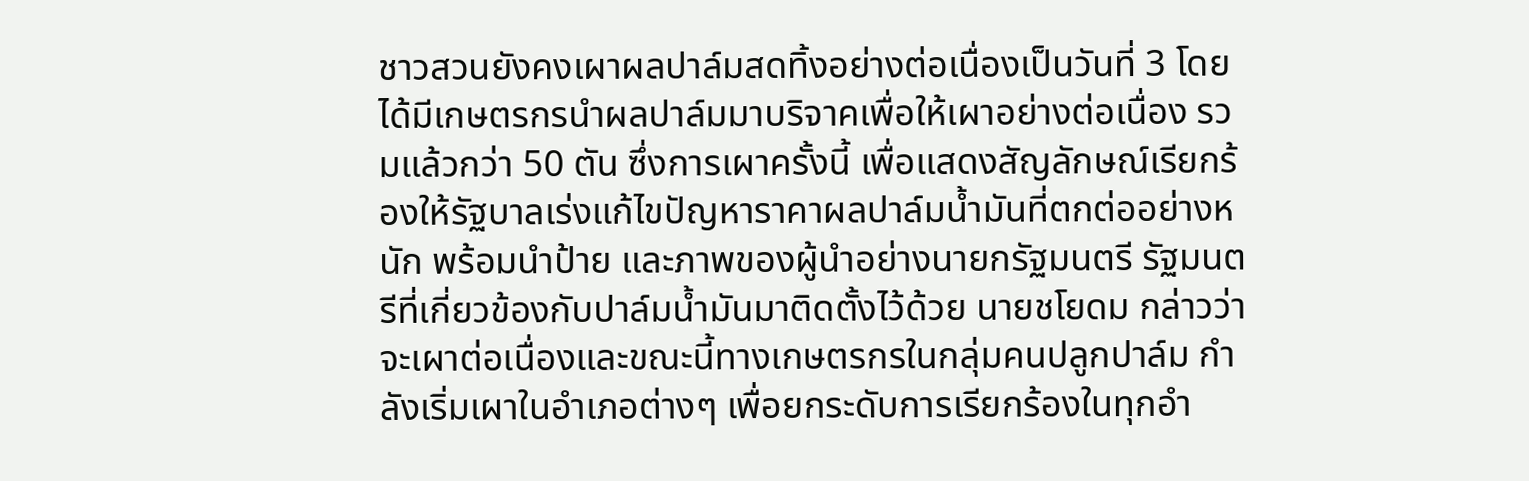ชาวสวนยังคงเผาผลปาล์มสดทิ้งอย่างต่อเนื่องเป็นวันที่ 3 โดยได้มีเกษตรกรนำผลปาล์มมาบริจาคเพื่อให้เผาอย่างต่อเนื่อง รวมแล้วกว่า 50 ตัน ซึ่งการเผาครั้งนี้ เพื่อแสดงสัญลักษณ์เรียกร้องให้รัฐบาลเร่งแก้ไขปัญหาราคาผลปาล์มน้ำมันที่ตกต่ออย่างหนัก พร้อมนำป้าย และภาพของผู้นำอย่างนายกรัฐมนตรี รัฐมนตรีที่เกี่ยวข้องกับปาล์มน้ำมันมาติดตั้งไว้ด้วย นายชโยดม กล่าวว่า จะเผาต่อเนื่องและขณะนี้ทางเกษตรกรในกลุ่มคนปลูกปาล์ม กำลังเริ่มเผาในอำเภอต่างๆ เพื่อยกระดับการเรียกร้องในทุกอำ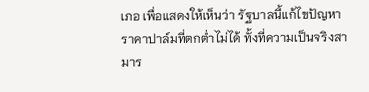เภอ เพื่อแสดงให้เห็นว่า รัฐบาลนี้แก้ไขปัญหาราคาปาล์มที่ตกต่ำไม่ได้ ทั้งที่ความเป็นจริงสามาร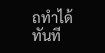ถทำได้ทันที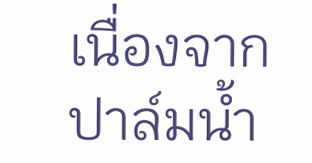เนื่องจากปาล์มน้ำ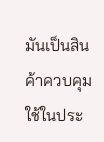มันเป็นสินค้าควบคุม ใช้ในประ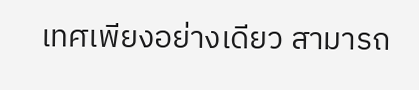เทศเพียงอย่างเดียว สามารถ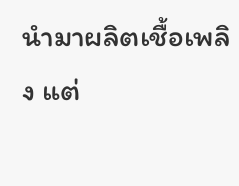นำมาผลิตเชื้อเพลิง แต่